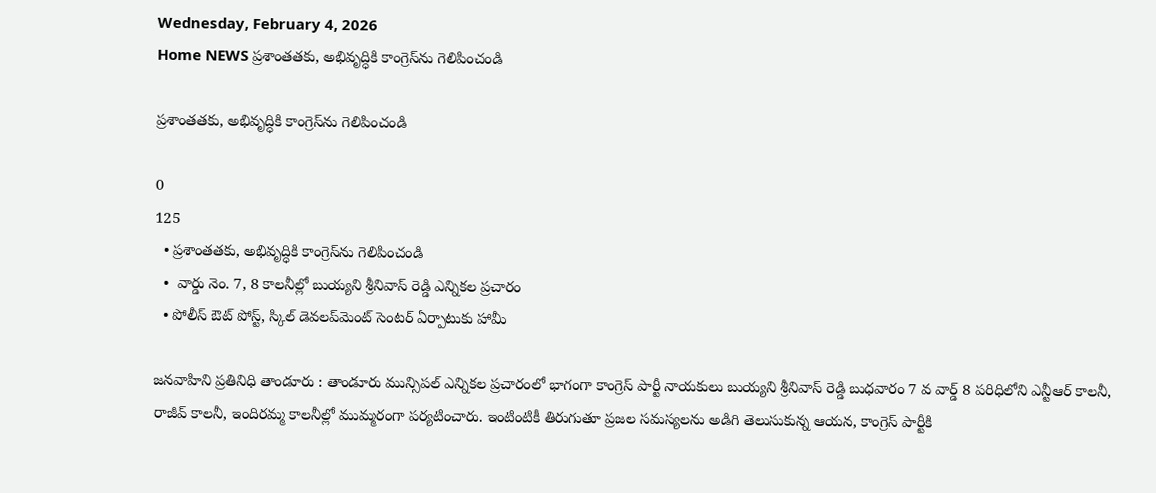Wednesday, February 4, 2026
Home NEWS ప్రశాంతతకు, అభివృద్ధికి కాంగ్రెస్‌ను గెలిపించండి

ప్రశాంతతకు, అభివృద్ధికి కాంగ్రెస్‌ను గెలిపించండి

0
125
  • ప్రశాంతతకు, అభివృద్ధికి కాంగ్రెస్‌ను గెలిపించండి
  •  వార్డు నెం. 7, 8 కాలనీల్లో బుయ్యని శ్రీనివాస్ రెడ్డి ఎన్నికల ప్రచారం
  • పోలీస్ ఔట్ పోస్ట్, స్కిల్ డెవలప్‌మెంట్ సెంటర్ ఏర్పాటుకు హామీ

జనవాహిని ప్రతినిధి తాండూరు : తాండూరు మున్సిపల్ ఎన్నికల ప్రచారంలో భాగంగా కాంగ్రెస్ పార్టీ నాయకులు బుయ్యని శ్రీనివాస్ రెడ్డి బుధవారం 7 వ వార్డ్ 8 పరిధిలోని ఎన్టీఆర్ కాలనీ, రాజీవ్ కాలనీ, ఇందిరమ్మ కాలనీల్లో ముమ్మరంగా పర్యటించారు. ఇంటింటికీ తిరుగుతూ ప్రజల సమస్యలను అడిగి తెలుసుకున్న ఆయన, కాంగ్రెస్ పార్టీకి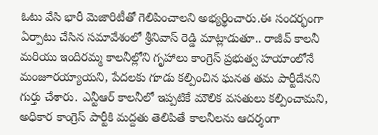ఓటు వేసి భారీ మెజారిటీతో గెలిపించాలని అభ్యర్థించారు.ఈ సందర్భంగా ఏర్పాటు చేసిన సమావేశంలో శ్రీనివాస్ రెడ్డి మాట్లాడుతూ.. రాజీవ్ కాలనీ మరియు ఇందిరమ్మ కాలనీల్లోని గృహాలు కాంగ్రెస్ ప్రభుత్వ హయాంలోనే మంజూరయ్యాయని, పేదలకు గూడు కల్పించిన ఘనత తమ పార్టీదేనని గుర్తు చేశారు. ఎన్టీఆర్ కాలనీలో ఇప్పటికే మౌలిక వసతులు కల్పించామని, అధికార కాంగ్రెస్ పార్టీకి మద్దతు తెలిపితే కాలనీలను ఆదర్శంగా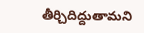తీర్చిదిద్దుతామని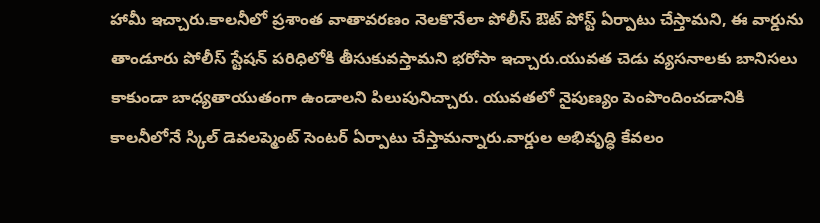హామీ ఇచ్చారు.కాలనీలో ప్రశాంత వాతావరణం నెలకొనేలా పోలీస్ ఔట్ పోస్ట్ ఏర్పాటు చేస్తామని, ఈ వార్డును తాండూరు పోలీస్ స్టేషన్ పరిధిలోకి తీసుకువస్తామని భరోసా ఇచ్చారు.యువత చెడు వ్యసనాలకు బానిసలు కాకుండా బాధ్యతాయుతంగా ఉండాలని పిలుపునిచ్చారు. యువతలో నైపుణ్యం పెంపొందించడానికి కాలనీలోనే స్కిల్ డెవలప్మెంట్ సెంటర్ ఏర్పాటు చేస్తామన్నారు.వార్డుల అభివృద్ధి కేవలం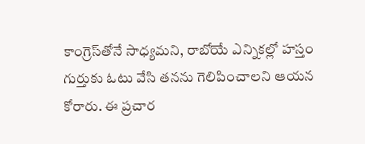కాంగ్రెస్‌తోనే సాధ్యమని, రాబోయే ఎన్నికల్లో హస్తం గుర్తుకు ఓటు వేసి తనను గెలిపించాలని ఆయన కోరారు. ఈ ప్రచార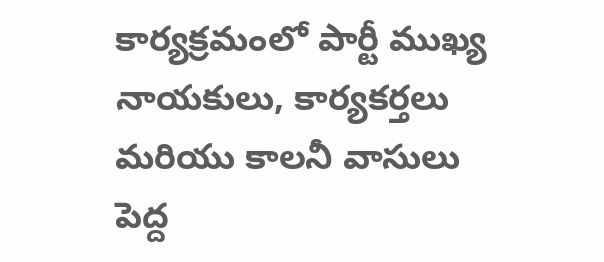కార్యక్రమంలో పార్టీ ముఖ్య నాయకులు, కార్యకర్తలు మరియు కాలనీ వాసులు పెద్ద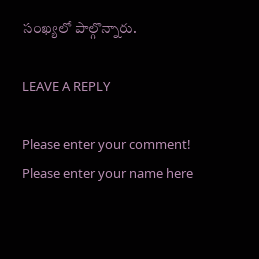సంఖ్యలో పాల్గొన్నారు.

LEAVE A REPLY

Please enter your comment!
Please enter your name here